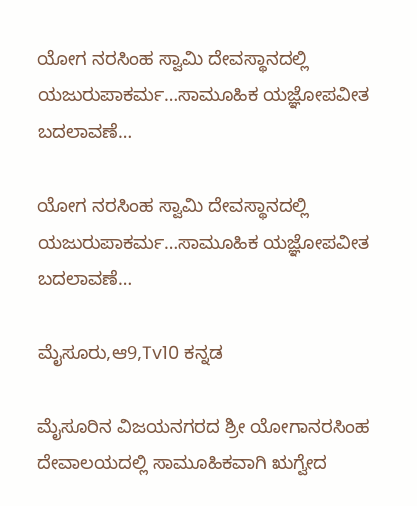ಯೋಗ ನರಸಿಂಹ ಸ್ವಾಮಿ ದೇವಸ್ಥಾನದಲ್ಲಿ ಯಜುರುಪಾಕರ್ಮ…ಸಾಮೂಹಿಕ ಯಜ್ಞೋಪವೀತ ಬದಲಾವಣೆ…

ಯೋಗ ನರಸಿಂಹ ಸ್ವಾಮಿ ದೇವಸ್ಥಾನದಲ್ಲಿ ಯಜುರುಪಾಕರ್ಮ…ಸಾಮೂಹಿಕ ಯಜ್ಞೋಪವೀತ ಬದಲಾವಣೆ…

ಮೈಸೂರು,ಆ9,Tv10 ಕನ್ನಡ

ಮೈಸೂರಿನ ವಿಜಯನಗರದ ಶ್ರೀ ಯೋಗಾನರಸಿಂಹ ದೇವಾಲಯದಲ್ಲಿ ಸಾಮೂಹಿಕವಾಗಿ ಋಗ್ವೇದ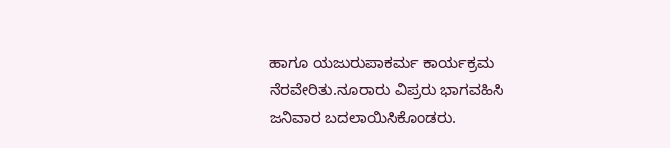ಹಾಗೂ ಯಜುರುಪಾಕರ್ಮ ಕಾರ್ಯಕ್ರಮ ನೆರವೇರಿತು.ನೂರಾರು ವಿಪ್ರರು ಭಾಗವಹಿಸಿ ಜನಿವಾರ ಬದಲಾಯಿಸಿಕೊಂಡರು.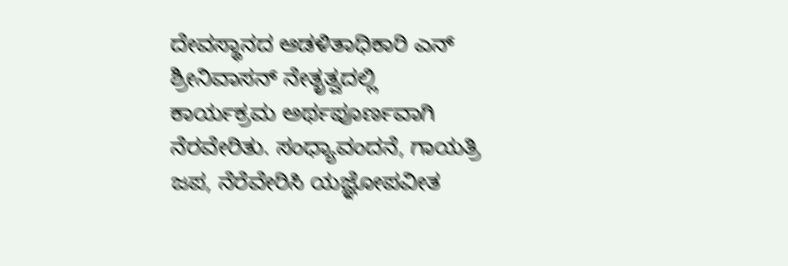ದೇವಸ್ಥಾನದ ಆಡಳಿತಾಧಿಕಾರಿ ಎನ್ ಶ್ರೀನಿವಾಸನ್ ನೇತೃತ್ವದಲ್ಲಿ ಕಾರ್ಯಕ್ರಮ ಅರ್ಥಪೂರ್ಣವಾಗಿ ನೆರವೇರಿತು. ಸಂಧ್ಯಾವಂದನೆ, ಗಾಯತ್ರಿ ಜಪ, ನೆರೆವೇರಿಸಿ ಯಜ್ಞೋಪವೀತ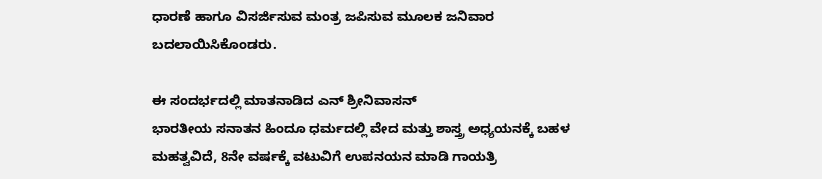ಧಾರಣೆ ಹಾಗೂ ವಿಸರ್ಜಿಸುವ ಮಂತ್ರ ಜಪಿಸುವ ಮೂಲಕ ಜನಿವಾರ ಬದಲಾಯಿಸಿಕೊಂಡರು.

ಈ ಸಂದರ್ಭದಲ್ಲಿ ಮಾತನಾಡಿದ ಎನ್ ಶ್ರೀನಿವಾಸನ್
ಭಾರತೀಯ ಸನಾತನ ಹಿಂದೂ ಧರ್ಮದಲ್ಲಿ ವೇದ ಮತ್ತು ಶಾಸ್ತ್ರ ಅಧ್ಯಯನಕ್ಕೆ ಬಹಳ ಮಹತ್ವವಿದೆ, 8ನೇ ವರ್ಷಕ್ಕೆ ವಟುವಿಗೆ ಉಪನಯನ ಮಾಡಿ ಗಾಯತ್ರಿ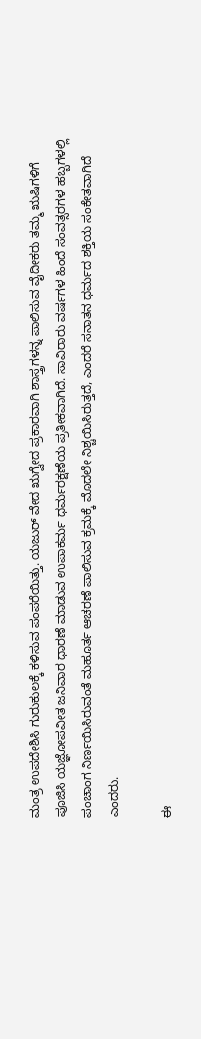ಮಂತ್ರ ಉಪದೇಶಿಸಿ ಗುರುಕುಲಕ್ಕೆ ಕಳಿಸುವ ಪಂಪರೆಯಿತ್ತು. ಯಜುರ್ ವೇದ ಋಗ್ವೇದ ಪ್ರಕಾರವಾಗಿ ಶಾಸ್ತ್ರಗಳನ್ನ ಪಾಲಿಸುವ ವೈದೀಕರು ತಮ್ಮ ಋಷಿಗಳಿಗೆ ಪೂಜಿಸಿ ಯಜ್ಞೋಪವೀತ ಜನಿವಾರ ಧಾರಣೆ ಮಾಡುವ ಉಪಾಕರ್ಮ‌ ಧರ್ಮರಕ್ಷಣೆಯ ಪ್ರತೀಕವಾಗಿದೆ. ಸಾವಿರಾರು ವರ್ಷಗಳ ಹಿಂದೆ ಸಂವತ್ಸರಗಳ ಹಬ್ಬಗಳಲ್ಲಿ ಪಂಚಾಂಗ ನಿರ್ಣಯಿಸಿರುವಂತೆ ಮಹೂರ್ತ ಆಚರಣೆ ಪಾಲಿಸುವ ಕ್ರಮಕ್ಕೆ ಮೊದಲೇ ನಿಶ್ಚಯಿಸಿರುತ್ತದೆ, ಎಂದರೆ ಸನಾತನ ಧರ್ಮದ ಶಕ್ತಿಯ ಸಂಕೇತವಾಗಿದೆ ಎಂದರು.

ಈ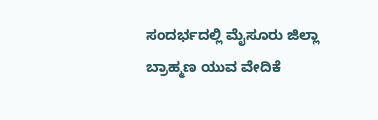ಸಂದರ್ಭದಲ್ಲಿ ಮೈಸೂರು ಜಿಲ್ಲಾ ಬ್ರಾಹ್ಮಣ ಯುವ ವೇದಿಕೆ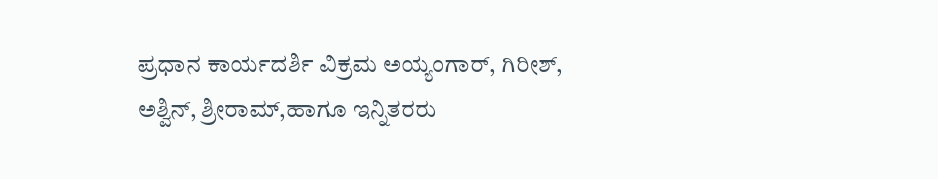ಪ್ರಧಾನ ಕಾರ್ಯದರ್ಶಿ ವಿಕ್ರಮ ಅಯ್ಯಂಗಾರ್, ಗಿರೀಶ್, ಅಶ್ವಿನ್, ಶ್ರೀರಾಮ್,ಹಾಗೂ ಇನ್ನಿತರರು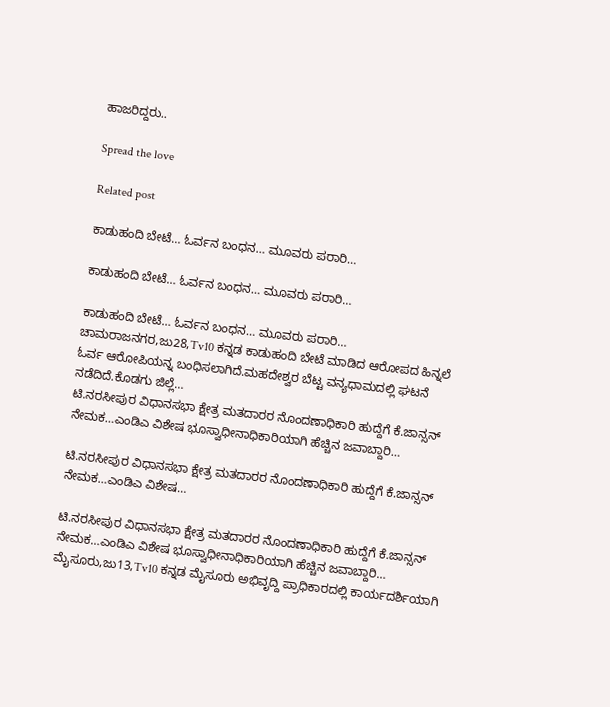ಹಾಜರಿದ್ದರು..

Spread the love

Related post

ಕಾಡುಹಂದಿ ಬೇಟೆ… ಓರ್ವನ ಬಂಧನ… ಮೂವರು ಪರಾರಿ…

ಕಾಡುಹಂದಿ ಬೇಟೆ… ಓರ್ವನ ಬಂಧನ… ಮೂವರು ಪರಾರಿ…

ಕಾಡುಹಂದಿ ಬೇಟೆ… ಓರ್ವನ ಬಂಧನ… ಮೂವರು ಪರಾರಿ… ಚಾಮರಾಜನಗರ,ಜು28,Tv10 ಕನ್ನಡ ಕಾಡುಹಂದಿ ಬೇಟೆ ಮಾಡಿದ ಆರೋಪದ ಹಿನ್ನಲೆ ಓರ್ವ ಆರೋಪಿಯನ್ನ ಬಂಧಿಸಲಾಗಿದೆ.ಮಹದೇಶ್ವರ ಬೆಟ್ಟ ವನ್ಯಧಾಮದಲ್ಲಿ ಘಟನೆ ನಡೆದಿದೆ.ಕೊಡಗು ಜಿಲ್ಲೆ…
ಟಿ.ನರಸೀಪುರ ವಿಧಾನಸಭಾ ಕ್ಷೇತ್ರ ಮತದಾರರ ನೊಂದಣಾಧಿಕಾರಿ ಹುದ್ದೆಗೆ ಕೆ.ಜಾನ್ಸನ್ ನೇಮಕ…ಎಂಡಿಎ ವಿಶೇಷ ಭೂಸ್ವಾಧೀನಾಧಿಕಾರಿಯಾಗಿ ಹೆಚ್ಚಿನ ಜವಾಬ್ದಾರಿ…

ಟಿ.ನರಸೀಪುರ ವಿಧಾನಸಭಾ ಕ್ಷೇತ್ರ ಮತದಾರರ ನೊಂದಣಾಧಿಕಾರಿ ಹುದ್ದೆಗೆ ಕೆ.ಜಾನ್ಸನ್ ನೇಮಕ…ಎಂಡಿಎ ವಿಶೇಷ…

ಟಿ.ನರಸೀಪುರ ವಿಧಾನಸಭಾ ಕ್ಷೇತ್ರ ಮತದಾರರ ನೊಂದಣಾಧಿಕಾರಿ ಹುದ್ದೆಗೆ ಕೆ.ಜಾನ್ಸನ್ ನೇಮಕ…ಎಂಡಿಎ ವಿಶೇಷ ಭೂಸ್ವಾಧೀನಾಧಿಕಾರಿಯಾಗಿ ಹೆಚ್ಚಿನ ಜವಾಬ್ದಾರಿ… ಮೈಸೂರು,ಜು13,Tv10 ಕನ್ನಡ ಮೈಸೂರು ಅಭಿವೃದ್ದಿ ಪ್ರಾಧಿಕಾರದಲ್ಲಿ ಕಾರ್ಯದರ್ಶಿಯಾಗಿ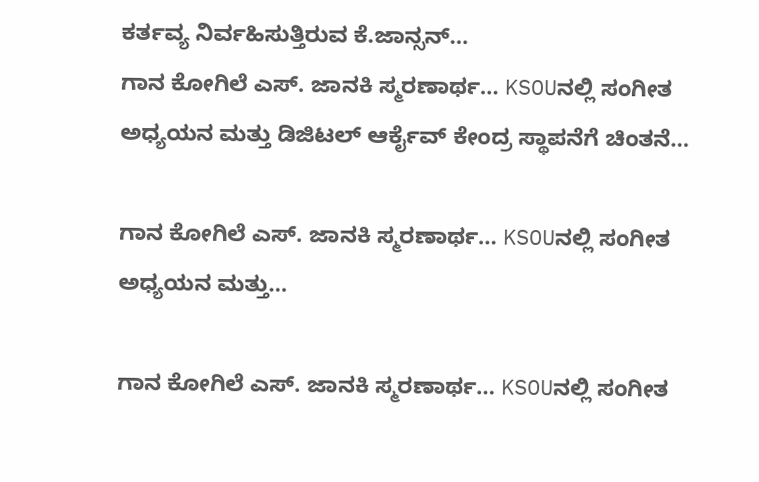ಕರ್ತವ್ಯ ನಿರ್ವಹಿಸುತ್ತಿರುವ ಕೆ.ಜಾನ್ಸನ್…
ಗಾನ ಕೋಗಿಲೆ ಎಸ್. ಜಾನಕಿ ಸ್ಮರಣಾರ್ಥ… KSOUನಲ್ಲಿ ಸಂಗೀತ ಅಧ್ಯಯನ ಮತ್ತು ಡಿಜಿಟಲ್ ಆರ್ಕೈವ್ ಕೇಂದ್ರ ಸ್ಥಾಪನೆಗೆ ಚಿಂತನೆ…

ಗಾನ ಕೋಗಿಲೆ ಎಸ್. ಜಾನಕಿ ಸ್ಮರಣಾರ್ಥ… KSOUನಲ್ಲಿ ಸಂಗೀತ ಅಧ್ಯಯನ ಮತ್ತು…

ಗಾನ ಕೋಗಿಲೆ ಎಸ್. ಜಾನಕಿ ಸ್ಮರಣಾರ್ಥ… KSOUನಲ್ಲಿ ಸಂಗೀತ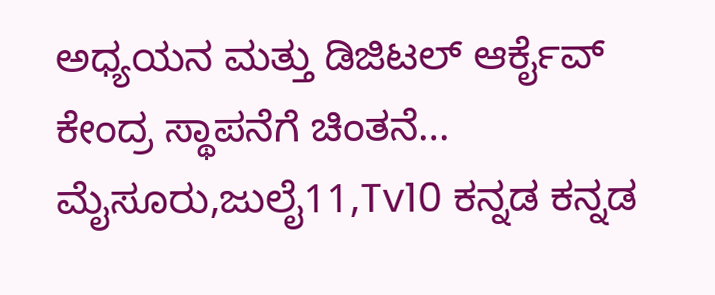ಅಧ್ಯಯನ ಮತ್ತು ಡಿಜಿಟಲ್ ಆರ್ಕೈವ್ ಕೇಂದ್ರ ಸ್ಥಾಪನೆಗೆ ಚಿಂತನೆ… ಮೈಸೂರು,ಜುಲೈ11,Tv10 ಕನ್ನಡ ಕನ್ನಡ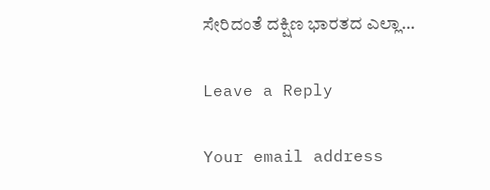ಸೇರಿದಂತೆ ದಕ್ಷಿಣ ಭಾರತದ ಎಲ್ಲಾ…

Leave a Reply

Your email address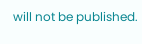will not be published.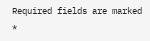Required fields are marked *